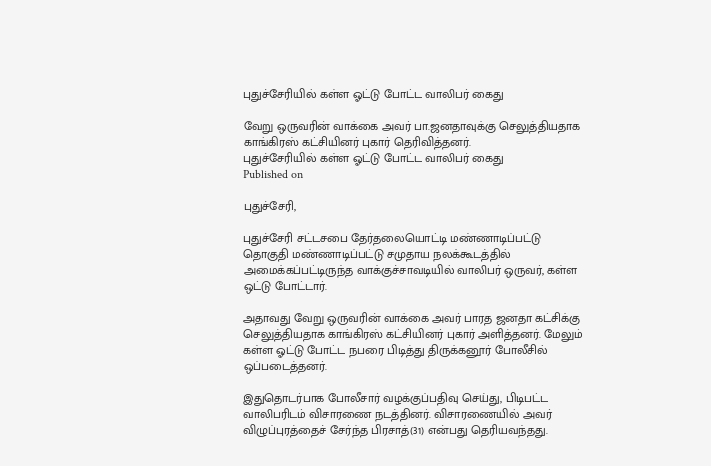புதுச்சேரியில் கள்ள ஓட்டு போட்ட வாலிபர் கைது

வேறு ஒருவரின் வாக்கை அவர் பா.ஜனதாவுக்கு செலுத்தியதாக காங்கிரஸ் கட்சியினர் புகார் தெரிவித்தனர்.
புதுச்சேரியில் கள்ள ஓட்டு போட்ட வாலிபர் கைது
Published on

புதுச்சேரி,

புதுச்சேரி சட்டசபை தேர்தலையொட்டி மண்ணாடிப்பட்டு தொகுதி மண்ணாடிப்பட்டு சமுதாய நலக்கூடத்தில் அமைக்கப்பட்டிருந்த வாக்குச்சாவடியில் வாலிபர் ஒருவர், கள்ள ஒட்டு போட்டார்.

அதாவது வேறு ஒருவரின் வாக்கை அவர் பாரத ஜனதா கட்சிக்கு செலுத்தியதாக காங்கிரஸ் கட்சியினர் புகார் அளித்தனர். மேலும் கள்ள ஓட்டு போட்ட நபரை பிடித்து திருக்கனூர் போலீசில் ஒப்படைத்தனர்.

இதுதொடர்பாக போலீசார் வழக்குப்பதிவு செய்து, பிடிபட்ட வாலிபரிடம் விசாரணை நடத்தினர். விசாரணையில் அவர் விழுப்புரத்தைச் சேர்ந்த பிரசாத்(31) என்பது தெரியவந்தது.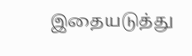இதையடுத்து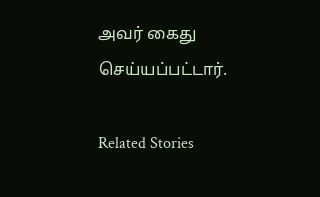அவர் கைது செய்யப்பட்டார்.

Related Stories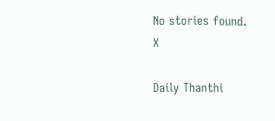No stories found.
X

Daily Thanthi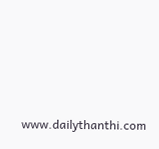www.dailythanthi.com